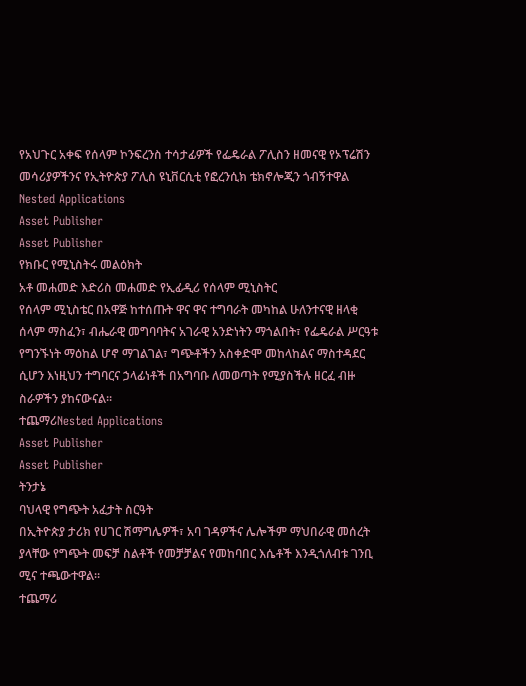የአህጉር አቀፍ የሰላም ኮንፍረንስ ተሳታፊዎች የፌዴራል ፖሊስን ዘመናዊ የኦፕሬሽን መሳሪያዎችንና የኢትዮጵያ ፖሊስ ዩኒቨርሲቲ የፎረንሲክ ቴክኖሎጂን ጎብኝተዋል
Nested Applications
Asset Publisher
Asset Publisher
የክቡር የሚኒስትሩ መልዕክት
አቶ መሐመድ እድሪስ መሐመድ የኢፊዲሪ የሰላም ሚኒስትር
የሰላም ሚኒስቴር በአዋጅ ከተሰጡት ዋና ዋና ተግባራት መካከል ሁለንተናዊ ዘላቂ ሰላም ማስፈን፣ ብሔራዊ መግባባትና አገራዊ አንድነትን ማጎልበት፣ የፌዴራል ሥርዓቱ የግንኙነት ማዕከል ሆኖ ማገልገል፣ ግጭቶችን አስቀድሞ መከላከልና ማስተዳደር ሲሆን እነዚህን ተግባርና ኃላፊነቶች በአግባቡ ለመወጣት የሚያስችሉ ዘርፈ ብዙ ስራዎችን ያከናውናል።
ተጨማሪNested Applications
Asset Publisher
Asset Publisher
ትንታኔ
ባህላዊ የግጭት አፈታት ስርዓት
በኢትዮጵያ ታሪክ የሀገር ሽማግሌዎች፣ አባ ገዳዎችና ሌሎችም ማህበራዊ መሰረት ያላቸው የግጭት መፍቻ ስልቶች የመቻቻልና የመከባበር እሴቶች እንዲጎለብቱ ገንቢ ሚና ተጫውተዋል።
ተጨማሪ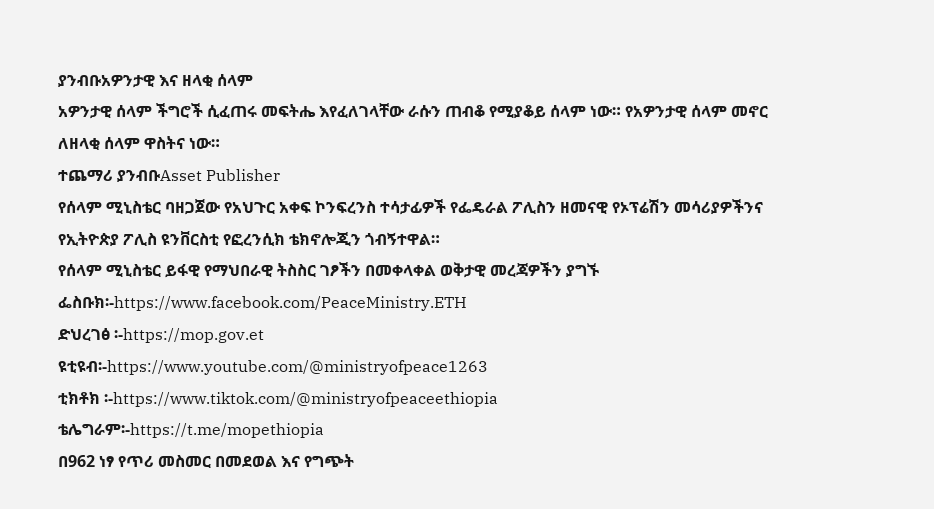ያንብቡአዎንታዊ እና ዘላቂ ሰላም
አዎንታዊ ሰላም ችግሮች ሲፈጠሩ መፍትሔ እየፈለገላቸው ራሱን ጠብቆ የሚያቆይ ሰላም ነው። የአዎንታዊ ሰላም መኖር ለዘላቂ ሰላም ዋስትና ነው።
ተጨማሪ ያንብቡAsset Publisher
የሰላም ሚኒስቴር ባዘጋጀው የአህጉር አቀፍ ኮንፍረንስ ተሳታፊዎች የፌዴራል ፖሊስን ዘመናዊ የኦፕሬሽን መሳሪያዎችንና የኢትዮጵያ ፖሊስ ዩንቨርስቲ የፎረንሲክ ቴክኖሎጂን ጎብኝተዋል።
የሰላም ሚኒስቴር ይፋዊ የማህበራዊ ትስስር ገፆችን በመቀላቀል ወቅታዊ መረጃዎችን ያግኙ
ፌስቡክ፡-https://www.facebook.com/PeaceMinistry.ETH
ድህረገፅ ፡-https://mop.gov.et
ዩቲዩብ፡-https://www.youtube.com/@ministryofpeace1263
ቲክቶክ ፡-https://www.tiktok.com/@ministryofpeaceethiopia
ቴሌግራም፡-https://t.me/mopethiopia
በ962 ነፃ የጥሪ መስመር በመደወል እና የግጭት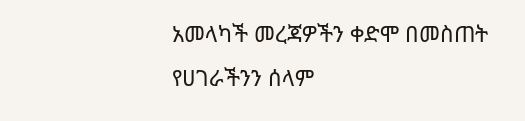አመላካች መረጃዎችን ቀድሞ በመስጠት
የሀገራችንን ሰላም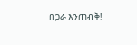በጋራ እንጠብቅ!